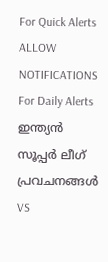For Quick Alerts
ALLOW NOTIFICATIONS
For Daily Alerts
ഇന്ത്യന്‍ സൂപ്പര്‍ ലീഗ്‌ പ്രവചനങ്ങൾ
VS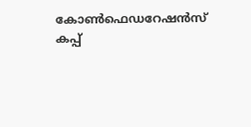കോണ്‍ഫെഡറേഷന്‍സ് കപ്പ്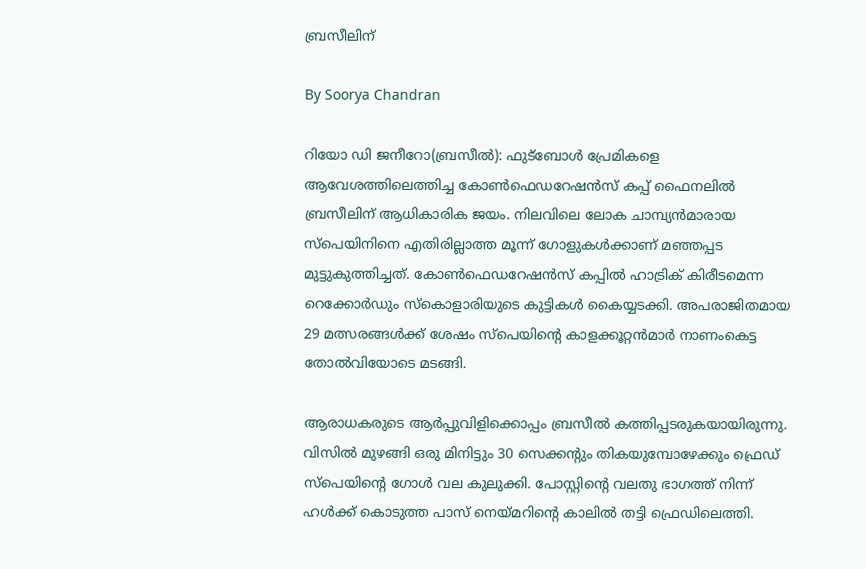ബ്രസീലിന്

By Soorya Chandran

റിയോ ഡി ജനീറോ(ബ്രസീല്‍): ഫുട്‌ബോള്‍ പ്രേമികളെ ആവേശത്തിലെത്തിച്ച കോണ്‍ഫെഡറേഷന്‍സ് കപ്പ് ഫൈനലില്‍ ബ്രസീലിന് ആധികാരിക ജയം. നിലവിലെ ലോക ചാമ്പ്യന്‍മാരായ സ്‌പെയിനിനെ എതിരില്ലാത്ത മൂന്ന് ഗോളുകള്‍ക്കാണ് മഞ്ഞപ്പട മുട്ടുകുത്തിച്ചത്. കോണ്‍ഫെഡറേഷന്‍സ് കപ്പില്‍ ഹാട്രിക് കിരീടമെന്ന റെക്കോര്‍ഡും സ്‌കൊളാരിയുടെ കുട്ടികള്‍ കൈയ്യടക്കി. അപരാജിതമായ 29 മത്സരങ്ങള്‍ക്ക് ശേഷം സ്‌പെയിന്റെ കാളക്കൂറ്റന്‍മാര്‍ നാണംകെട്ട തോല്‍വിയോടെ മടങ്ങി.

ആരാധകരുടെ ആര്‍പ്പുവിളിക്കൊപ്പം ബ്രസീല്‍ കത്തിപ്പടരുകയായിരുന്നു. വിസില്‍ മുഴങ്ങി ഒരു മിനിട്ടും 30 സെക്കന്റും തികയുമ്പോഴേക്കും ഫ്രെഡ് സ്‌പെയിന്റെ ഗോള്‍ വല കുലുക്കി. പോസ്റ്റിന്റെ വലതു ഭാഗത്ത് നിന്ന് ഹള്‍ക്ക് കൊടുത്ത പാസ് നെയ്മറിന്റെ കാലില്‍ തട്ടി ഫ്രെഡിലെത്തി.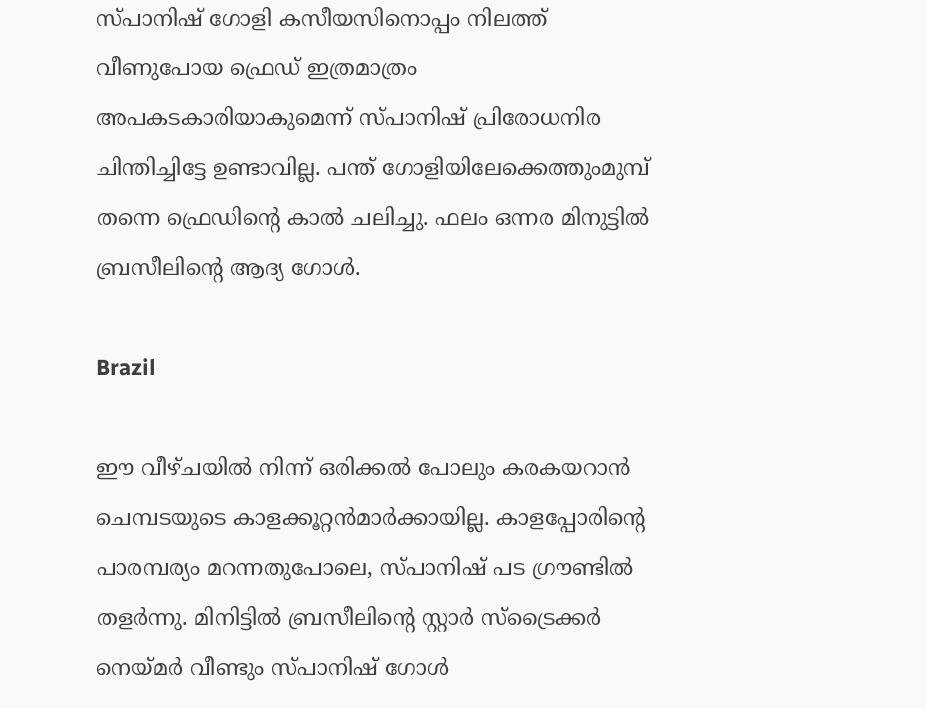സ്പാനിഷ് ഗോളി കസീയസിനൊപ്പം നിലത്ത് വീണുപോയ ഫ്രെഡ് ഇത്രമാത്രം അപകടകാരിയാകുമെന്ന് സ്പാനിഷ് പ്രിരോധനിര ചിന്തിച്ചിട്ടേ ഉണ്ടാവില്ല. പന്ത് ഗോളിയിലേക്കെത്തുംമുമ്പ് തന്നെ ഫ്രെഡിന്റെ കാല്‍ ചലിച്ചു. ഫലം ഒന്നര മിനുട്ടില്‍ ബ്രസീലിന്റെ ആദ്യ ഗോള്‍.

Brazil

ഈ വീഴ്ചയില്‍ നിന്ന് ഒരിക്കല്‍ പോലും കരകയറാന്‍ ചെമ്പടയുടെ കാളക്കൂറ്റന്‍മാര്‍ക്കായില്ല. കാളപ്പോരിന്റെ പാരമ്പര്യം മറന്നതുപോലെ, സ്പാനിഷ് പട ഗ്രൗണ്ടില്‍ തളര്‍ന്നു. മിനിട്ടില്‍ ബ്രസീലിന്റെ സ്റ്റാര്‍ സ്‌ട്രൈക്കര്‍ നെയ്മര്‍ വീണ്ടും സ്പാനിഷ് ഗോള്‍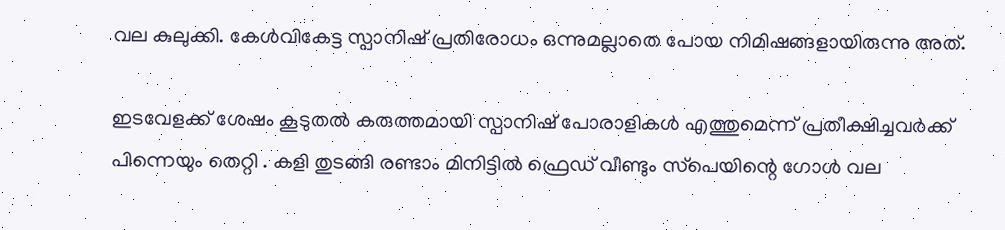വല കുലുക്കി. കേള്‍വികേട്ട സ്പാനിഷ് പ്രതിരോധം ഒന്നുമല്ലാതെ പോയ നിമിഷങ്ങളായിരുന്നു അത്.

ഇടവേളക്ക് ശേഷം കൂടുതല്‍ കരുത്തമായി സ്പാനിഷ് പോരാളികള്‍ എത്തുമെന്ന് പ്രതീക്ഷിച്ചവര്‍ക്ക് പിന്നെയും തെറ്റി . കളി തുടങ്ങി രണ്ടാം മിനിട്ടില്‍ ഫ്രെഡ് വീണ്ടും സ്‌പെയിന്റെ ഗോള്‍ വല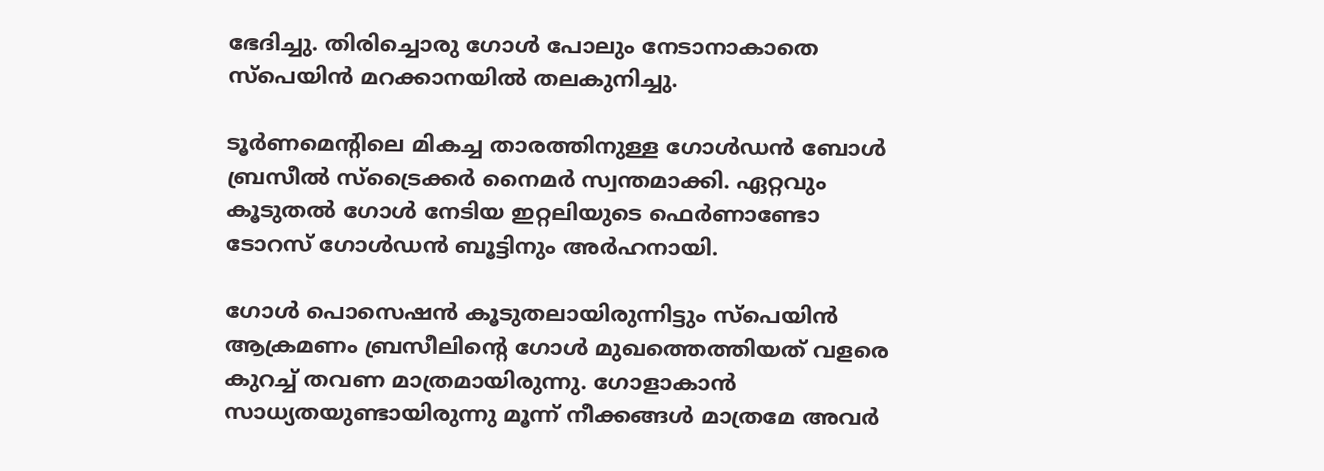ഭേദിച്ചു. തിരിച്ചൊരു ഗോള്‍ പോലും നേടാനാകാതെ സ്‌പെയിന്‍ മറക്കാനയില്‍ തലകുനിച്ചു.

ടൂര്‍ണമെന്റിലെ മികച്ച താരത്തിനുള്ള ഗോള്‍ഡന്‍ ബോള്‍ ബ്രസീല്‍ സ്‌ട്രൈക്കര്‍ നൈമര്‍ സ്വന്തമാക്കി. ഏറ്റവും കൂടുതല്‍ ഗോള്‍ നേടിയ ഇറ്റലിയുടെ ഫെര്‍ണാണ്ടോ ടോറസ് ഗോള്‍ഡന്‍ ബൂട്ടിനും അര്‍ഹനായി.

ഗോള്‍ പൊസെഷന്‍ കൂടുതലായിരുന്നിട്ടും സ്‌പെയിന്‍ ആക്രമണം ബ്രസീലിന്റെ ഗോള്‍ മുഖത്തെത്തിയത് വളരെ കുറച്ച് തവണ മാത്രമായിരുന്നു. ഗോളാകാന്‍ സാധ്യതയുണ്ടായിരുന്നു മൂന്ന് നീക്കങ്ങള്‍ മാത്രമേ അവര്‍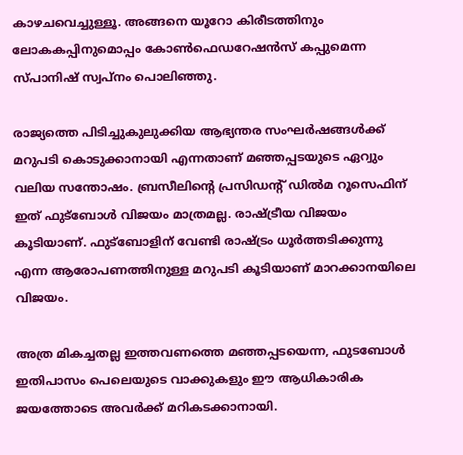കാഴചവെച്ചുള്ളൂ. അങ്ങനെ യൂറോ കിരീടത്തിനും ലോകകപ്പിനുമൊപ്പം കോണ്‍ഫെഡറേഷന്‍സ് കപ്പുമെന്ന സ്പാനിഷ് സ്വപ്‌നം പൊലിഞ്ഞു.

രാജ്യത്തെ പിടിച്ചുകുലുക്കിയ ആഭ്യന്തര സംഘര്‍ഷങ്ങള്‍ക്ക് മറുപടി കൊടുക്കാനായി എന്നതാണ് മഞ്ഞപ്പടയുടെ ഏറ്വും വലിയ സന്തോഷം. ബ്രസീലിന്റെ പ്രസിഡന്റ് ഡില്‍മ റൂസെഫിന് ഇത് ഫുട്‌ബോള്‍ വിജയം മാത്രമല്ല. രാഷ്ട്രീയ വിജയം കൂടിയാണ്. ഫുട്‌ബോളിന് വേണ്ടി രാഷ്ട്രം ധൂര്‍ത്തടിക്കുന്നു എന്ന ആരോപണത്തിനുള്ള മറുപടി കൂടിയാണ് മാറക്കാനയിലെ വിജയം.

അത്ര മികച്ചതല്ല ഇത്തവണത്തെ മഞ്ഞപ്പടയെന്ന, ഫുടബോള്‍ ഇതിപാസം പെലെയുടെ വാക്കുകളും ഈ ആധികാരിക ജയത്തോടെ അവര്‍ക്ക് മറികടക്കാനായി.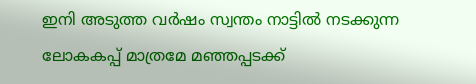ഇനി അടുത്ത വര്‍ഷം സ്വന്തം നാട്ടില്‍ നടക്കുന്ന ലോകകപ്പ് മാത്രമേ മഞ്ഞപ്പടക്ക്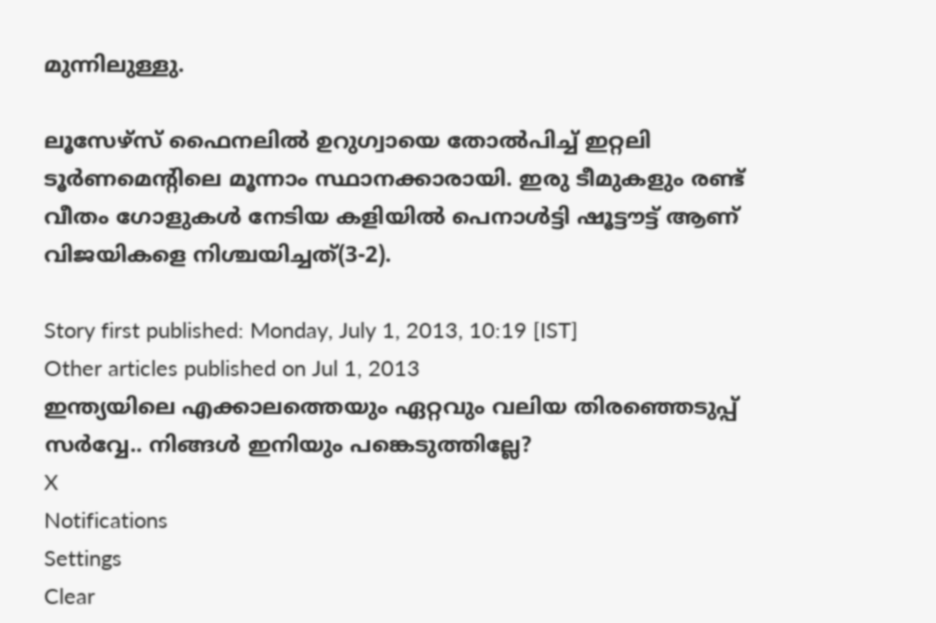മുന്നിലുള്ളു.

ലൂസേഴ്സ് ഫൈനലില്‍ ഉറുഗ്വായെ തോല്‍പിച്ച് ഇറ്റലി ടൂര്‍ണമെന്‍റിലെ മൂന്നാം സ്ഥാനക്കാരായി. ഇരു ടീമുകളും രണ്ട് വീതം ഗോളുകള്‍ നേടിയ കളിയില്‍ പെനാള്‍ട്ടി ഷൂട്ടൗട്ട് ആണ് വിജയികളെ നിശ്ചയിച്ചത്(3-2).

Story first published: Monday, July 1, 2013, 10:19 [IST]
Other articles published on Jul 1, 2013
ഇന്ത്യയിലെ എക്കാലത്തെയും ഏറ്റവും വലിയ തിരഞ്ഞെടുപ്പ് സർവ്വേ.. നിങ്ങൾ ഇനിയും പങ്കെടുത്തില്ലേ?
X
Notifications
Settings
Clear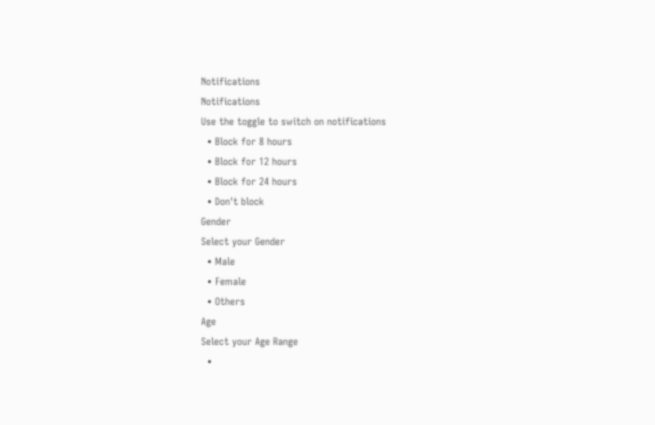Notifications
Notifications
Use the toggle to switch on notifications
  • Block for 8 hours
  • Block for 12 hours
  • Block for 24 hours
  • Don't block
Gender
Select your Gender
  • Male
  • Female
  • Others
Age
Select your Age Range
  •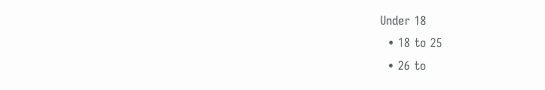Under 18
  • 18 to 25
  • 26 to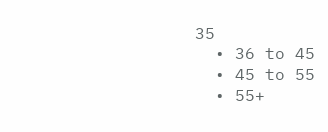35
  • 36 to 45
  • 45 to 55
  • 55+